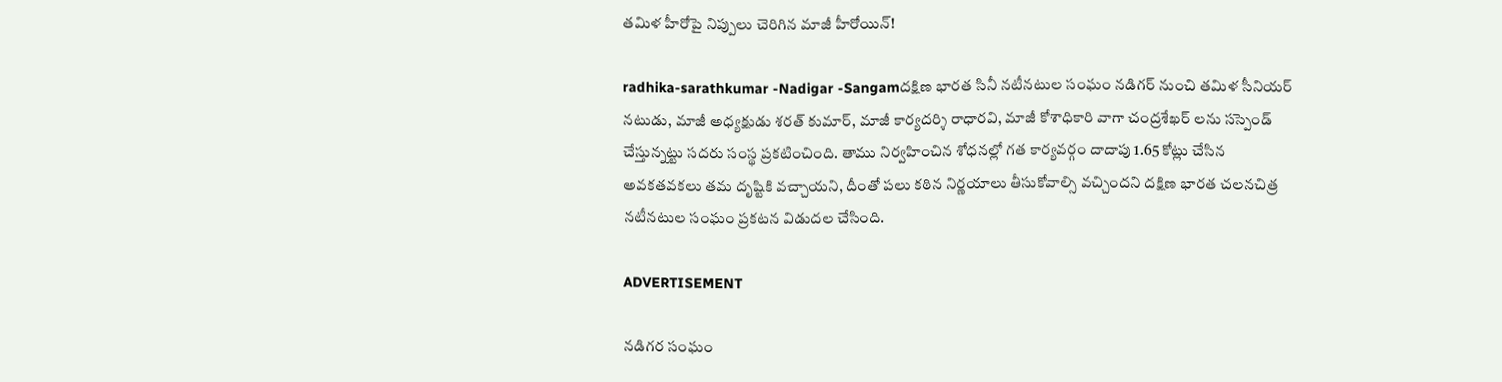తమిళ హీరోపై నిప్పులు చెరిగిన మాజీ హీరోయిన్!

radhika-sarathkumar -Nadigar -Sangamదక్షిణ భారత సినీ నటీనటుల సంఘం నడిగర్ నుంచి తమిళ సీనియర్ నటుడు, మాజీ అధ్యక్షుడు శరత్ కుమార్, మాజీ కార్యదర్శి రాధారవి, మాజీ కోశాధికారి వాగా చంద్రశేఖర్ లను సస్పెండ్ చేస్తున్నట్టు సదరు సంస్థ ప్రకటించింది. తాము నిర్వహించిన శోధనల్లో గత కార్యవర్గం దాదాపు 1.65 కోట్లు చేసిన అవకతవకలు తమ దృష్టికి వచ్చాయని, దీంతో పలు కఠిన నిర్ణయాలు తీసుకోవాల్సి వచ్చిందని దక్షిణ భారత చలనచిత్ర నటీనటుల సంఘం ప్రకటన విడుదల చేసింది.

ADVERTISEMENT

నడిగర సంఘం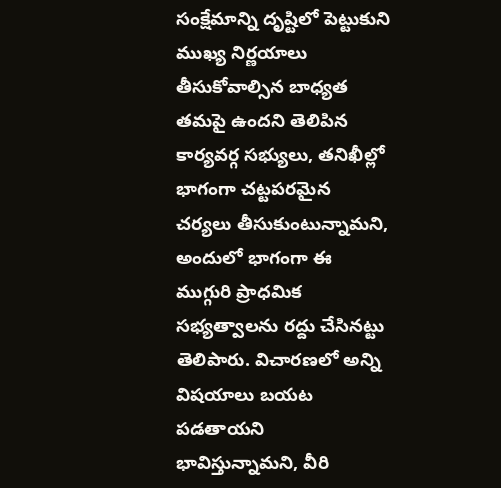సంక్షేమాన్ని దృష్టిలో పెట్టుకుని ముఖ్య నిర్ణయాలు తీసుకోవాల్సిన బాధ్యత తమపై ఉందని తెలిపిన కార్యవర్గ సభ్యులు, తనిఖీల్లో భాగంగా చట్టపరమైన చర్యలు తీసుకుంటున్నామని, అందులో భాగంగా ఈ ముగ్గురి ప్రాధమిక సభ్యత్వాలను రద్దు చేసినట్టు తెలిపారు. విచారణలో అన్ని విషయాలు బయట పడతాయని భావిస్తున్నామని, వీరి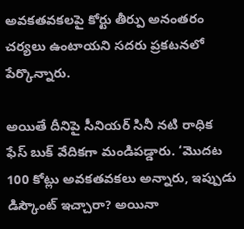అవకతవకలపై కోర్టు తీర్పు అనంతరం చర్యలు ఉంటాయని సదరు ప్రకటనలో పేర్కొన్నారు.

అయితే దీనిపై సీనియర్‌ సినీ నటి రాధిక ఫేస్ బుక్ వేదికగా మండిపడ్డారు. ‘మొదట 100 కోట్లు అవకతవకలు అన్నారు, ఇప్పుడు డిస్కౌంట్‌ ఇచ్చారా? అయినా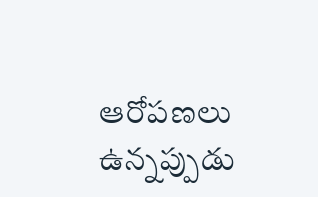ఆరోపణలు ఉన్నప్పుడు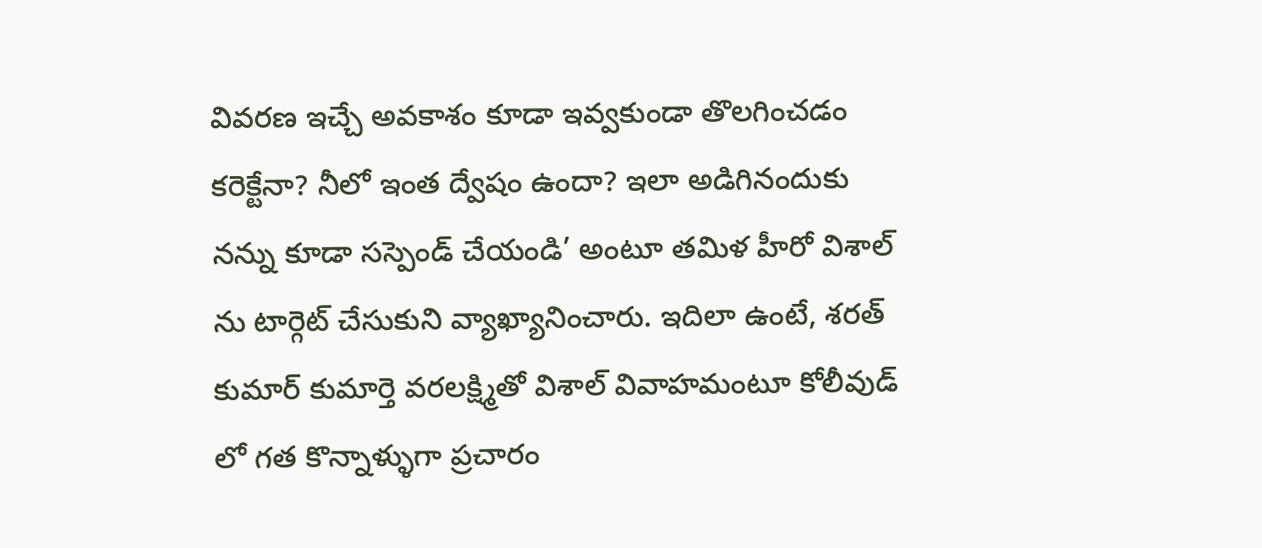వివరణ ఇచ్చే అవకాశం కూడా ఇవ్వకుండా తొలగించడం కరెక్టేనా? నీలో ఇంత ద్వేషం ఉందా? ఇలా అడిగినందుకు నన్ను కూడా సస్పెండ్‌ చేయండి’ అంటూ తమిళ హీరో విశాల్ ను టార్గెట్ చేసుకుని వ్యాఖ్యానించారు. ఇదిలా ఉంటే, శరత్ కుమార్ కుమార్తె వరలక్ష్మితో విశాల్ వివాహమంటూ కోలీవుడ్ లో గత కొన్నాళ్ళుగా ప్రచారం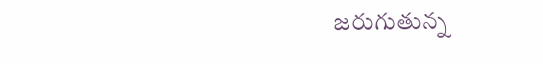జరుగుతున్న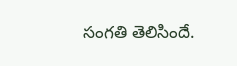సంగతి తెలిసిందే.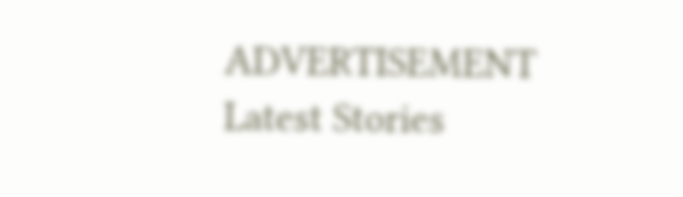ADVERTISEMENT
Latest Stories